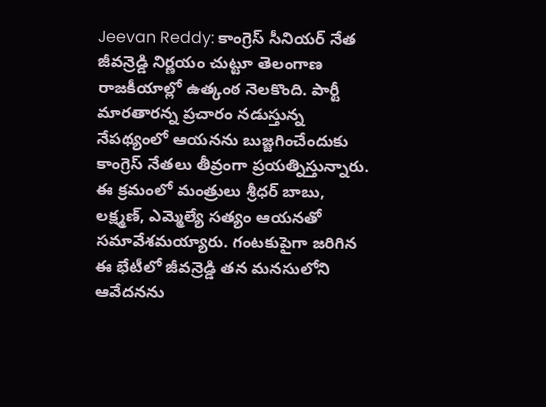Jeevan Reddy: కాంగ్రెస్ సీనియర్ నేత జీవన్రెడ్డి నిర్ణయం చుట్టూ తెలంగాణ రాజకీయాల్లో ఉత్కంఠ నెలకొంది. పార్టీ మారతారన్న ప్రచారం నడుస్తున్న నేపథ్యంలో ఆయనను బుజ్జగించేందుకు కాంగ్రెస్ నేతలు తీవ్రంగా ప్రయత్నిస్తున్నారు.
ఈ క్రమంలో మంత్రులు శ్రీధర్ బాబు, లక్ష్మణ్, ఎమ్మెల్యే సత్యం ఆయనతో సమావేశమయ్యారు. గంటకుపైగా జరిగిన ఈ భేటీలో జీవన్రెడ్డి తన మనసులోని ఆవేదనను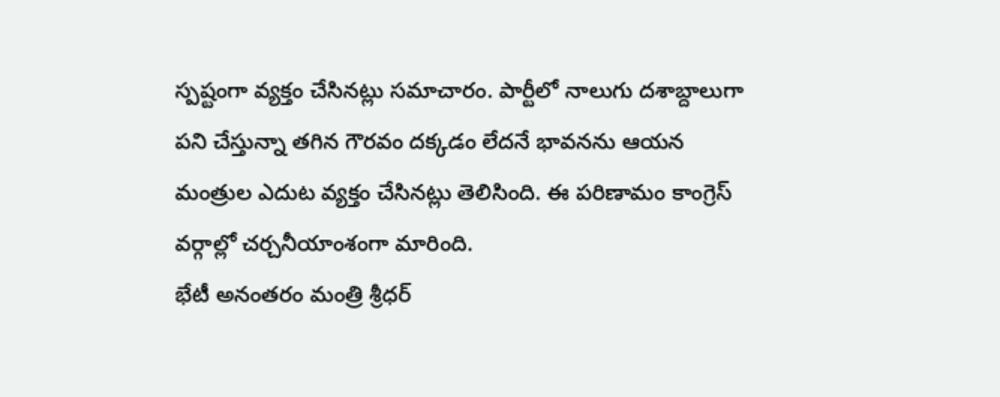స్పష్టంగా వ్యక్తం చేసినట్లు సమాచారం. పార్టీలో నాలుగు దశాబ్దాలుగా పని చేస్తున్నా తగిన గౌరవం దక్కడం లేదనే భావనను ఆయన మంత్రుల ఎదుట వ్యక్తం చేసినట్లు తెలిసింది. ఈ పరిణామం కాంగ్రెస్ వర్గాల్లో చర్చనీయాంశంగా మారింది.
భేటీ అనంతరం మంత్రి శ్రీధర్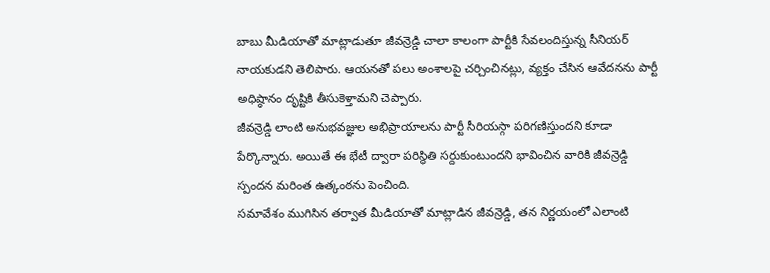బాబు మీడియాతో మాట్లాడుతూ జీవన్రెడ్డి చాలా కాలంగా పార్టీకి సేవలందిస్తున్న సీనియర్ నాయకుడని తెలిపారు. ఆయనతో పలు అంశాలపై చర్చించినట్లు, వ్యక్తం చేసిన ఆవేదనను పార్టీ అధిష్ఠానం దృష్టికి తీసుకెళ్తామని చెప్పారు.
జీవన్రెడ్డి లాంటి అనుభవజ్ఞుల అభిప్రాయాలను పార్టీ సీరియస్గా పరిగణిస్తుందని కూడా పేర్కొన్నారు. అయితే ఈ భేటీ ద్వారా పరిస్థితి సర్దుకుంటుందని భావించిన వారికి జీవన్రెడ్డి స్పందన మరింత ఉత్కంఠను పెంచింది.
సమావేశం ముగిసిన తర్వాత మీడియాతో మాట్లాడిన జీవన్రెడ్డి, తన నిర్ణయంలో ఎలాంటి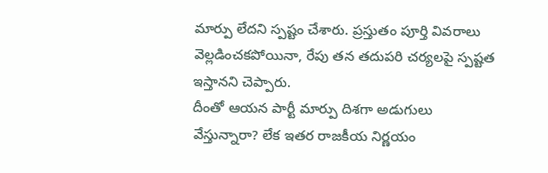మార్పు లేదని స్పష్టం చేశారు. ప్రస్తుతం పూర్తి వివరాలు వెల్లడించకపోయినా, రేపు తన తదుపరి చర్యలపై స్పష్టత ఇస్తానని చెప్పారు.
దీంతో ఆయన పార్టీ మార్పు దిశగా అడుగులు వేస్తున్నారా? లేక ఇతర రాజకీయ నిర్ణయం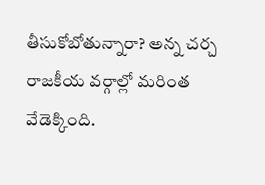తీసుకోబోతున్నారా? అన్న చర్చ రాజకీయ వర్గాల్లో మరింత వేడెక్కింది.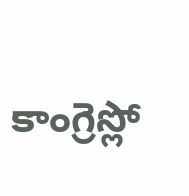కాంగ్రెస్లో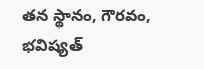తన స్థానం, గౌరవం, భవిష్యత్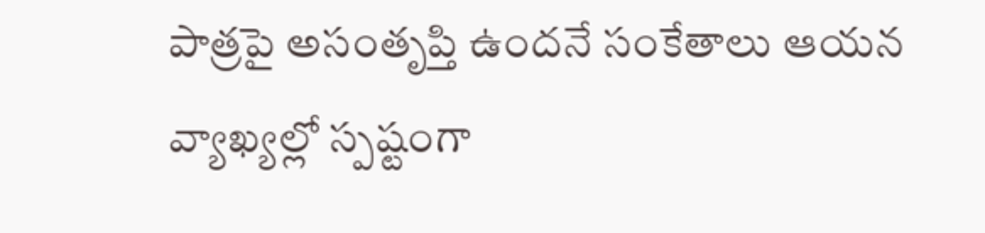పాత్రపై అసంతృప్తి ఉందనే సంకేతాలు ఆయన వ్యాఖ్యల్లో స్పష్టంగా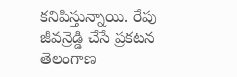కనిపిస్తున్నాయి. రేపు జీవన్రెడ్డి చేసే ప్రకటన తెలంగాణ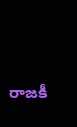రాజకీ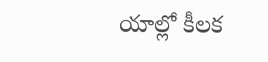యాల్లో కీలక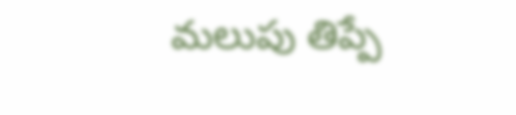మలుపు తిప్పే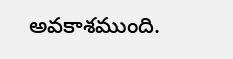అవకాశముంది.